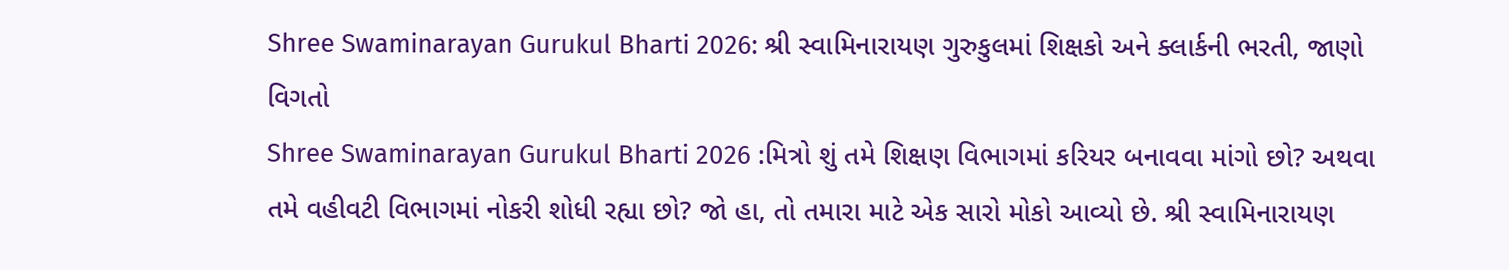Shree Swaminarayan Gurukul Bharti 2026: શ્રી સ્વામિનારાયણ ગુરુકુલમાં શિક્ષકો અને ક્લાર્કની ભરતી, જાણો વિગતો
Shree Swaminarayan Gurukul Bharti 2026 :મિત્રો શું તમે શિક્ષણ વિભાગમાં કરિયર બનાવવા માંગો છો? અથવા તમે વહીવટી વિભાગમાં નોકરી શોધી રહ્યા છો? જો હા, તો તમારા માટે એક સારો મોકો આવ્યો છે. શ્રી સ્વામિનારાયણ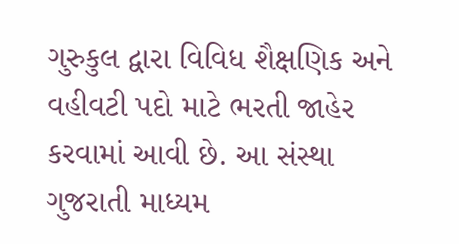ગુરુકુલ દ્વારા વિવિધ શૈક્ષણિક અને વહીવટી પદો માટે ભરતી જાહેર કરવામાં આવી છે. આ સંસ્થા ગુજરાતી માધ્યમ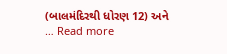(બાલમંદિરથી ધોરણ 12) અને … Read more